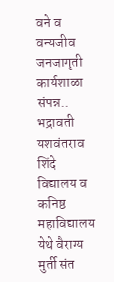वने व वन्यजीव जनजागृती कार्यशाळा संपन्न..
भद्रावती
यशवंतराव शिंदे विद्यालय व कनिष्ठ महाविद्यालय येथे वैराग्य मुर्ती संत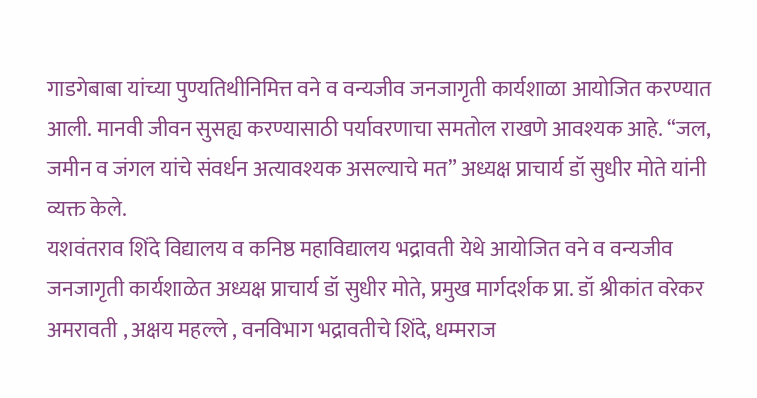गाडगेबाबा यांच्या पुण्यतिथीनिमित्त वने व वन्यजीव जनजागृती कार्यशाळा आयोजित करण्यात आली. मानवी जीवन सुसह्य करण्यासाठी पर्यावरणाचा समतोल राखणे आवश्यक आहे. “जल, जमीन व जंगल यांचे संवर्धन अत्यावश्यक असल्याचे मत” अध्यक्ष प्राचार्य डॉ सुधीर मोते यांनी व्यक्त केले.
यशवंतराव शिंदे विद्यालय व कनिष्ठ महाविद्यालय भद्रावती येथे आयोजित वने व वन्यजीव जनजागृती कार्यशाळेत अध्यक्ष प्राचार्य डॉ सुधीर मोते, प्रमुख मार्गदर्शक प्रा. डॉ श्रीकांत वरेकर अमरावती , अक्षय महल्ले , वनविभाग भद्रावतीचे शिंदे, धम्मराज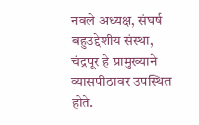नवले अध्यक्ष, संघर्ष बहुउद्देशीय संस्था, चंद्रपूर हे प्रामुख्याने व्यासपीठावर उपस्थित होते.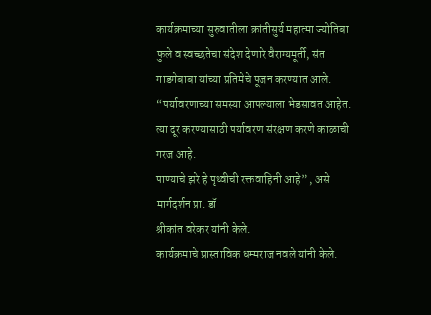कार्यक्रमाच्या सुरुवातीला क्रांतीसुर्य महात्मा ज्योतिबा फुले व स्वच्छतेचा संदेश देणारे वैराग्यमूर्ती, संत गाडगेबाबा यांच्या प्रतिमेचे पूजन करण्यात आले. “पर्यावरणाच्या समस्या आपल्याला भेडसावत आहेत. त्या दूर करण्यासाठी पर्यावरण संरक्षण करणे काळाची गरज आहे.
पाण्याचे झरे हे पृथ्वीची रक्तवाहिनी आहे” , असे मार्गदर्शन प्रा. डॉ
श्रीकांत वरेकर यांनी केले.
कार्यक्रमाचे प्रास्ताविक धम्मराज नवले यांनी केले.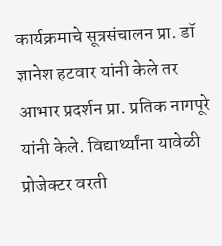कार्यक्रमाचे सूत्रसंचालन प्रा. डॉ ज्ञानेश हटवार यांनी केले तर आभार प्रदर्शन प्रा. प्रतिक नागपूरे यांनी केले. विद्यार्थ्यांना यावेळी प्रोजेक्टर वरती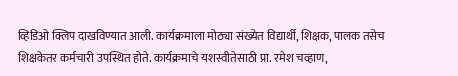व्हिडिओ क्लिप दाखविण्यात आली. कार्यक्रमाला मोठ्या संख्येत विद्यार्थी, शिक्षक, पालक तसेच शिक्षकेतर कर्मचारी उपस्थित होते. कार्यक्रमाचे यशस्वीतेसाठी प्रा. रमेश चव्हाण,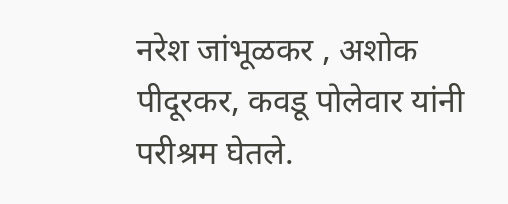नरेश जांभूळकर , अशोक पीदूरकर, कवडू पोलेवार यांनी परीश्रम घेतले.